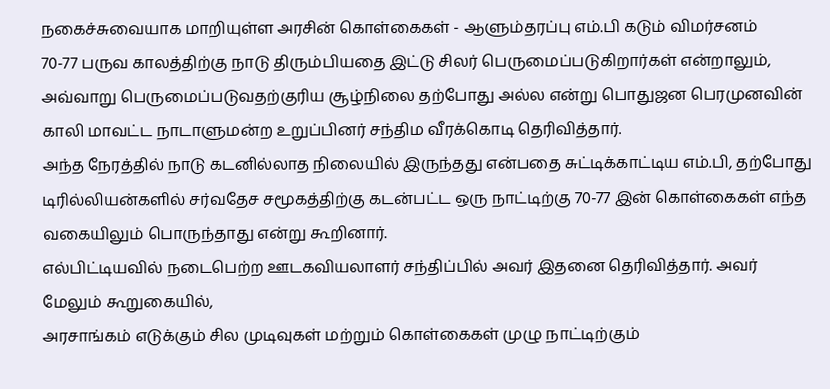நகைச்சுவையாக மாறியுள்ள அரசின் கொள்கைகள் - ஆளும்தரப்பு எம்.பி கடும் விமர்சனம்
70-77 பருவ காலத்திற்கு நாடு திரும்பியதை இட்டு சிலர் பெருமைப்படுகிறார்கள் என்றாலும், அவ்வாறு பெருமைப்படுவதற்குரிய சூழ்நிலை தற்போது அல்ல என்று பொதுஜன பெரமுனவின் காலி மாவட்ட நாடாளுமன்ற உறுப்பினர் சந்திம வீரக்கொடி தெரிவித்தார்.
அந்த நேரத்தில் நாடு கடனில்லாத நிலையில் இருந்தது என்பதை சுட்டிக்காட்டிய எம்.பி, தற்போது டிரில்லியன்களில் சர்வதேச சமூகத்திற்கு கடன்பட்ட ஒரு நாட்டிற்கு 70-77 இன் கொள்கைகள் எந்த வகையிலும் பொருந்தாது என்று கூறினார்.
எல்பிட்டியவில் நடைபெற்ற ஊடகவியலாளர் சந்திப்பில் அவர் இதனை தெரிவித்தார். அவர் மேலும் கூறுகையில்,
அரசாங்கம் எடுக்கும் சில முடிவுகள் மற்றும் கொள்கைகள் முழு நாட்டிற்கும்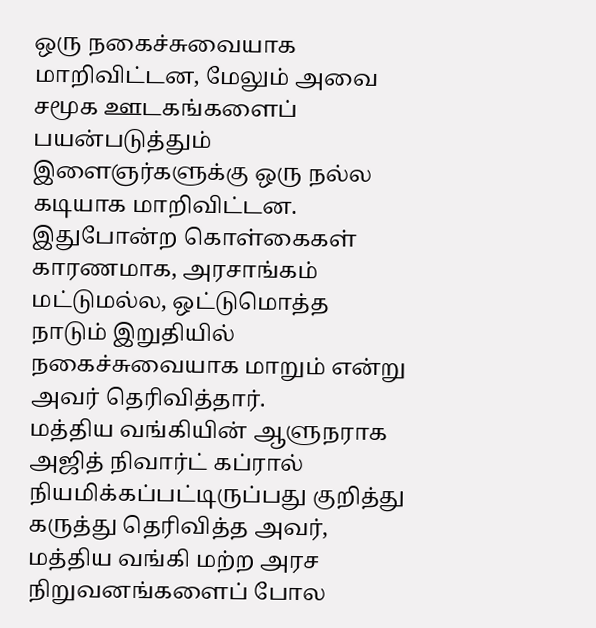ஒரு நகைச்சுவையாக மாறிவிட்டன, மேலும் அவை சமூக ஊடகங்களைப் பயன்படுத்தும் இளைஞர்களுக்கு ஒரு நல்ல கடியாக மாறிவிட்டன. இதுபோன்ற கொள்கைகள் காரணமாக, அரசாங்கம் மட்டுமல்ல, ஒட்டுமொத்த நாடும் இறுதியில் நகைச்சுவையாக மாறும் என்று அவர் தெரிவித்தார்.
மத்திய வங்கியின் ஆளுநராக அஜித் நிவார்ட் கப்ரால் நியமிக்கப்பட்டிருப்பது குறித்து கருத்து தெரிவித்த அவர், மத்திய வங்கி மற்ற அரச நிறுவனங்களைப் போல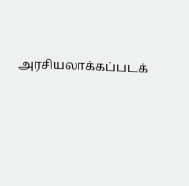அரசியலாக்கப்படக்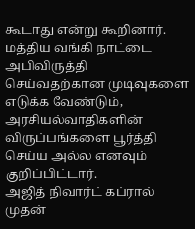கூடாது என்று கூறினார். மத்திய வங்கி நாட்டை அபிவிருத்தி செய்வதற்கான முடிவுகளை எடுக்க வேண்டும், அரசியல்வாதிகளின் விருப்பங்களை பூர்த்தி செய்ய அல்ல எனவும் குறிப்பிட்டார்.
அஜித் நிவார்ட் கப்ரால் முதன்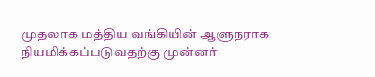முதலாக மத்திய வங்கியின் ஆளுநராக நியமிக்கப்படுவதற்கு முன்னர்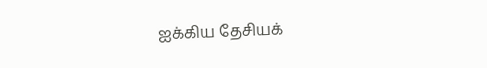ஐக்கிய தேசியக்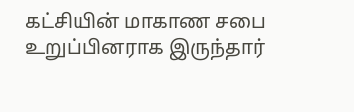கட்சியின் மாகாண சபை உறுப்பினராக இருந்தார்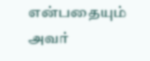என்பதையும் அவர்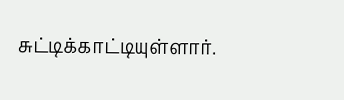சுட்டிக்காட்டியுள்ளார்.